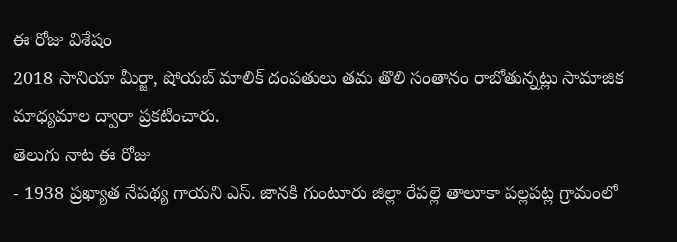ఈ రోజు విశేషం
2018 సానియా మీర్జా, షోయబ్ మాలిక్ దంపతులు తమ తొలి సంతానం రాబోతున్నట్లు సామాజిక మాధ్యమాల ద్వారా ప్రకటించారు.
తెలుగు నాట ఈ రోజు
- 1938 ప్రఖ్యాత నేపథ్య గాయని ఎస్. జానకి గుంటూరు జిల్లా రేపల్లె తాలూకా పల్లపట్ల గ్రామంలో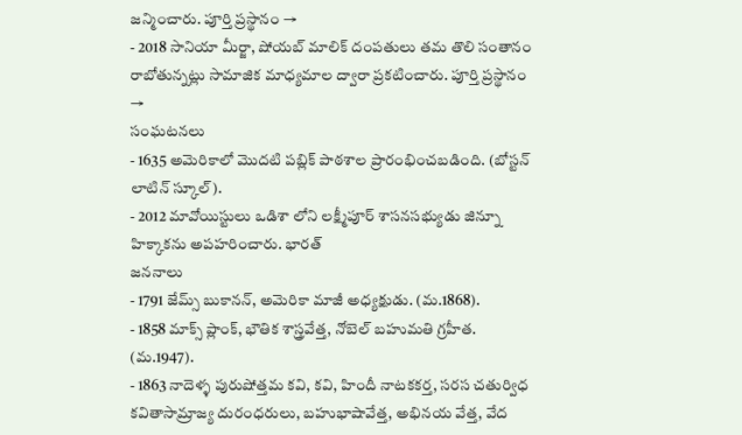జన్మించారు. పూర్తి ప్రస్థానం →
- 2018 సానియా మీర్జా, షోయబ్ మాలిక్ దంపతులు తమ తొలి సంతానం రాబోతున్నట్లు సామాజిక మాధ్యమాల ద్వారా ప్రకటించారు. పూర్తి ప్రస్థానం →
సంఘటనలు
- 1635 అమెరికాలో మొదటి పబ్లిక్ పాఠశాల ప్రారంభించబడింది. (బోస్టన్ లాటిన్ స్కూల్).
- 2012 మావోయిస్టులు ఒడిశా లోని లక్ష్మీపూర్ శాసనసభ్యుడు జిన్నూ హిక్కాకను అపహరించారు. భారత్
జననాలు
- 1791 జేమ్స్ బుకానన్, అమెరికా మాజీ అధ్యక్షుడు. (మ.1868).
- 1858 మాక్స్ ప్లాంక్, భౌతిక శాస్త్రవేత్త, నోబెల్ బహుమతి గ్రహీత. (మ.1947).
- 1863 నాదెళ్ళ పురుషోత్తమ కవి, కవి, హిందీ నాటకకర్త, సరస చతుర్విధ కవితాసామ్రాజ్య దురంధరులు, బహుభాషావేత్త, అభినయ వేత్త, వేద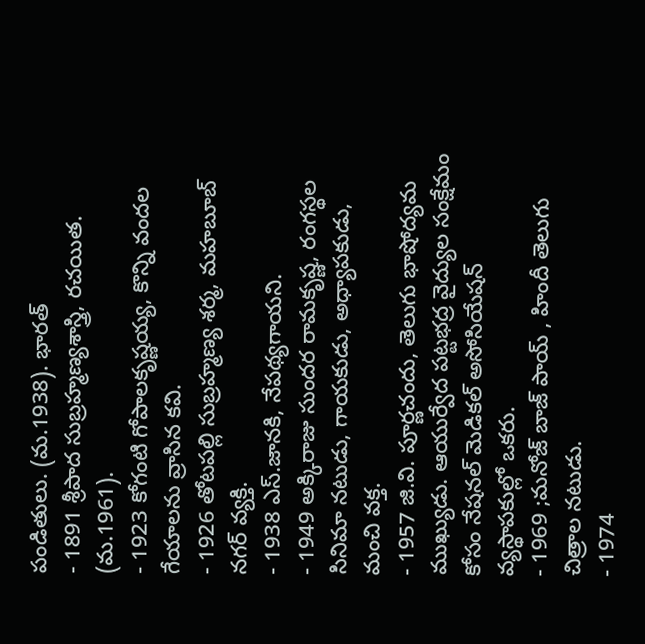పండితులు. (మ.1938). భారత్
- 1891 శ్రీపాద సుబ్రహ్మణ్యశాస్త్రి, రచయిత. (మ.1961).
- 1923 కోగంటి గోపాలకృష్ణయ్య, కొన్ని వందల గేయాలను వ్రాసిన కవి.
- 1926 తోటపల్లి సుబ్రహ్మణ్య శర్మ, మహబూబ్ నగర్ వ్యక్తి.
- 1938 ఎస్.జానకి, నేపథ్యగాయని.
- 1949 అక్కిరాజు సుందర రామకృష్ణ, రంగస్థల సినిమా నటుడు, గాయకుడు, అధ్యాపకుడు, మంచి వక్త.
- 1957 జి.వి. పూర్ణచందు, తెలుగు భాషోద్యమ ముఖ్యుడు. ఆయుర్వేద పట్టభద్ర వైద్యుల సంక్షేమం కోసం నేషనల్ మెడికల్ అసోసియేషన్ వ్యస్థాపకుల్లో ఒకరు.
- 1969 ;మనోజ్ బాజ్ పాయ్ , హిందీ తెలుగు చిత్రాల నటుడు.
- 1974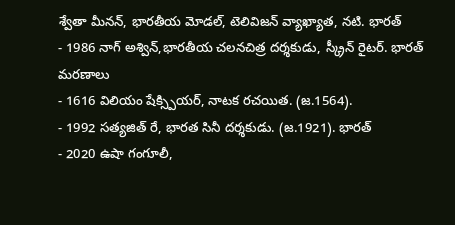శ్వేతా మీనన్, భారతీయ మోడల్, టెలివిజన్ వ్యాఖ్యాత, నటి. భారత్
- 1986 నాగ్ అశ్విన్,భారతీయ చలనచిత్ర దర్శకుడు, స్క్రీన్ రైటర్. భారత్
మరణాలు
- 1616 విలియం షేక్స్పియర్, నాటక రచయిత. (జ.1564).
- 1992 సత్యజిత్ రే, భారత సినీ దర్శకుడు. (జ.1921). భారత్
- 2020 ఉషా గంగూలీ,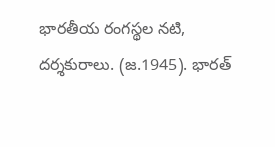భారతీయ రంగస్థల నటి, దర్శకురాలు. (జ.1945). భారత్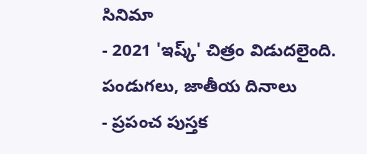సినిమా
- 2021 'ఇష్క్' చిత్రం విడుదలైంది.
పండుగలు, జాతీయ దినాలు
- ప్రపంచ పుస్తక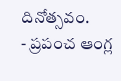దినోత్సవం.
- ప్రపంచ ఆంగ్ల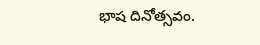భాష దినోత్సవం.